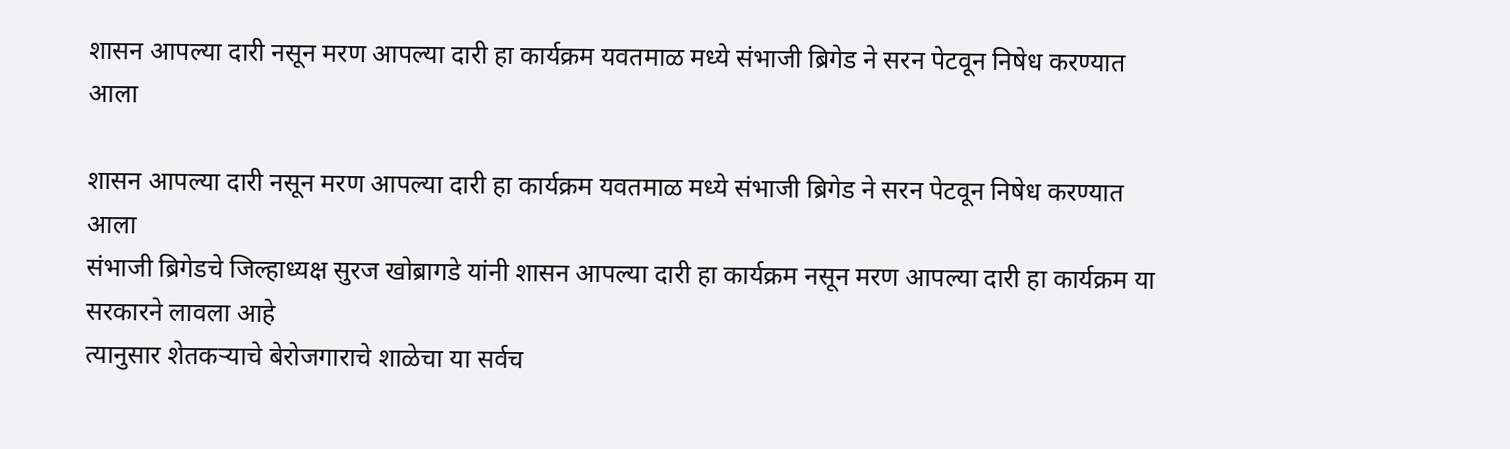शासन आपल्या दारी नसून मरण आपल्या दारी हा कार्यक्रम यवतमाळ मध्ये संभाजी ब्रिगेड ने सरन पेटवून निषेध करण्यात आला

शासन आपल्या दारी नसून मरण आपल्या दारी हा कार्यक्रम यवतमाळ मध्ये संभाजी ब्रिगेड ने सरन पेटवून निषेध करण्यात आला
संभाजी ब्रिगेडचे जिल्हाध्यक्ष सुरज खोब्रागडे यांनी शासन आपल्या दारी हा कार्यक्रम नसून मरण आपल्या दारी हा कार्यक्रम या सरकारने लावला आहे
त्यानुसार शेतकऱ्याचे बेरोजगाराचे शाळेचा या सर्वच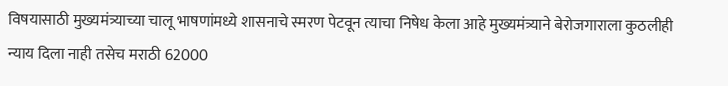विषयासाठी मुख्यमंत्र्याच्या चालू भाषणांमध्ये शासनाचे स्मरण पेटवून त्याचा निषेध केला आहे मुख्यमंत्र्याने बेरोजगाराला कुठलीही न्याय दिला नाही तसेच मराठी 62000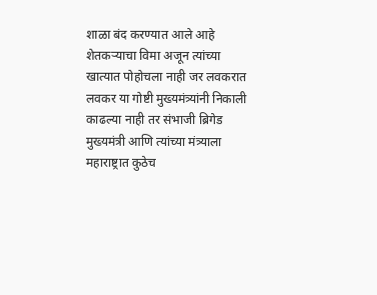शाळा बंद करण्यात आले आहे शेतकऱ्याचा विमा अजून त्यांच्या खात्यात पोहोचला नाही जर लवकरात लवकर या गोष्टी मुख्यमंत्र्यांनी निकाली काढल्या नाही तर संभाजी ब्रिगेड मुख्यमंत्री आणि त्यांच्या मंत्र्याला महाराष्ट्रात कुठेच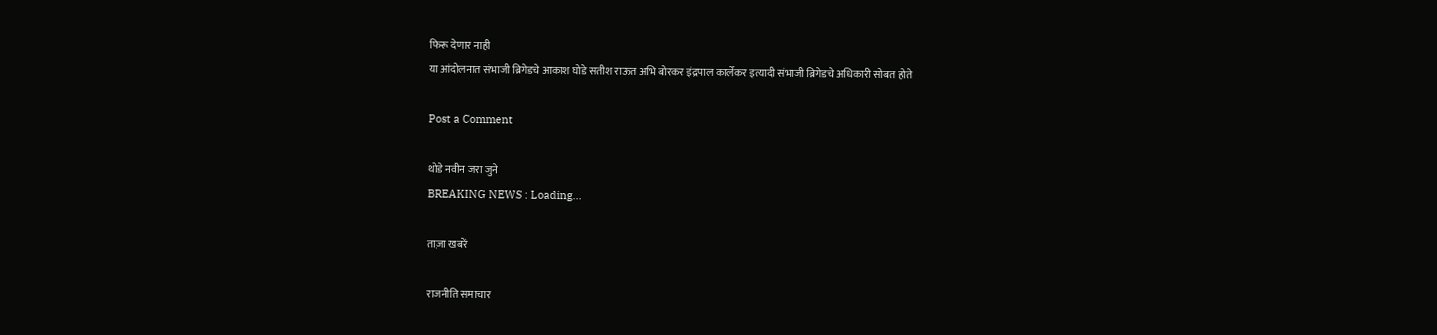फिरू देणार नाही
या आंदोलनात संभाजी ब्रिगेडचे आकाश घोडे सतीश राऊत अभि बोरकर इंद्रपाल कार्लेकर इत्यादी संभाजी ब्रिगेडचे अधिकारी सोबत होते

Post a Comment

थोडे नवीन जरा जुने
BREAKING NEWS : Loading...

ताज़ा खबरें

राजनीति समाचार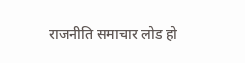राजनीति समाचार लोड हो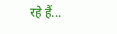रहे हैं...